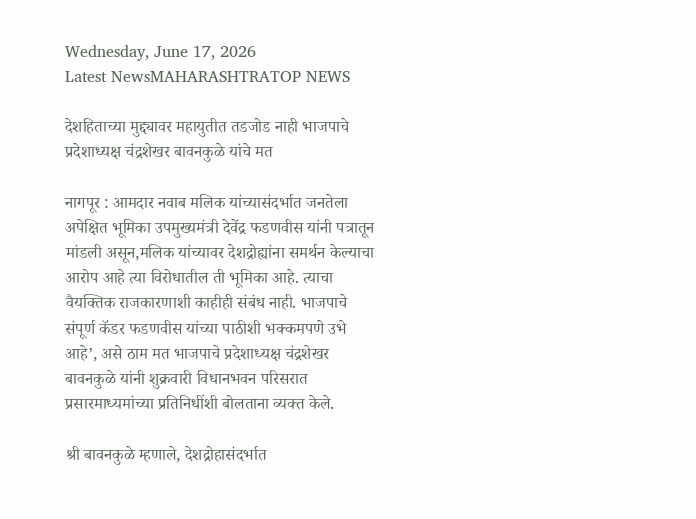Wednesday, June 17, 2026
Latest NewsMAHARASHTRATOP NEWS

देशहिताच्या मुद्द्यावर महायुतीत तडजोड नाही भाजपाचे प्रदेशाध्यक्ष चंद्रशेखर बावनकुळे यांचे मत

नागपूर : आमदार नवाब मलिक यांच्यासंदर्भात जनतेला अपेक्षित भूमिका उपमुख्यमंत्री देवेंद्र फडणवीस यांनी पत्रातून मांडली असून,मलिक यांच्यावर देशद्रोह्यांना समर्थन केल्याचा आरोप आहे त्या विरोधातील ती भूमिका आहे. त्याचा वैयक्तिक राजकारणाशी काहीही संबंध नाही. भाजपाचे संपूर्ण कॅडर फडणवीस यांच्या पाठीशी भक्कमपणे उभे आहे’, असे ठाम मत भाजपाचे प्रदेशाध्यक्ष चंद्रशेखर बावनकुळे यांनी शुक्रवारी विधानभवन परिसरात प्रसारमाध्यमांच्या प्रतिनिधींशी बोलताना व्यक्त केले.

श्री बावनकुळे म्हणाले, देशद्रोहासंदर्भात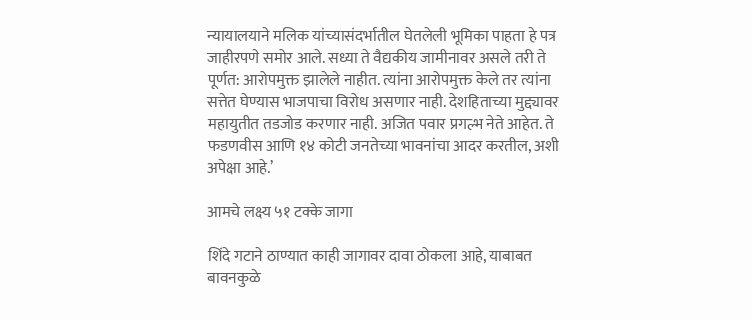न्यायालयाने मलिक यांच्यासंदर्भातील घेतलेली भूमिका पाहता हे पत्र जाहीरपणे समोर आले. सध्या ते वैद्यकीय जामीनावर असले तरी ते पूर्णत: आरोपमुक्त झालेले नाहीत. त्यांना आरोपमुक्त केले तर त्यांना सत्तेत घेण्यास भाजपाचा विरोध असणार नाही. देशहिताच्या मुद्द्यावर महायुतीत तडजोड करणार नाही. अजित पवार प्रगल्भ नेते आहेत. ते फडणवीस आणि १४ कोटी जनतेच्या भावनांचा आदर करतील, अशी अपेक्षा आहे.’

आमचे लक्ष्य ५१ टक्के जागा

शिंदे गटाने ठाण्यात काही जागावर दावा ठोकला आहे, याबाबत बावनकुळे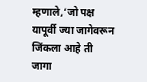म्हणाले,‘जो पक्ष यापूर्वी ज्या जागेवरून जिंकला आहे ती जागा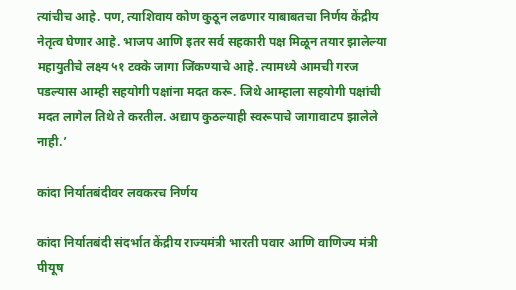त्यांचीच आहे. पण, त्याशिवाय कोण कुठून लढणार याबाबतचा निर्णय केंद्रीय नेतृत्व घेणार आहे. भाजप आणि इतर सर्व सहकारी पक्ष मिळून तयार झालेल्या महायुतीचे लक्ष्य ५१ टक्के जागा जिंकण्याचे आहे. त्यामध्ये आमची गरज पडल्यास आम्ही सहयोगी पक्षांना मदत करू. जिथे आम्हाला सहयोगी पक्षांची मदत लागेल तिथे ते करतील. अद्याप कुठल्याही स्वरूपाचे जागावाटप झालेले नाही.’

कांदा निर्यातबंदीवर लवकरच निर्णय

कांदा निर्यातबंदी संदर्भात केंद्रीय राज्यमंत्री भारती पवार आणि वाणिज्य मंत्री पीयूष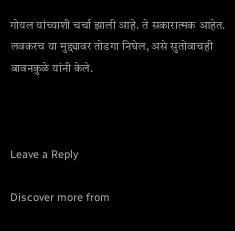गोयल यांच्याशी चर्चा झाली आहे. ते सकारात्मक आहेत. लवकरच या मुद्द्यावर तोडगा निघेल, असे सुतोवाचही बावनकुळे यांनी केले.



Leave a Reply

Discover more from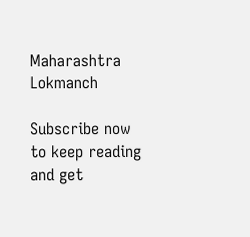Maharashtra Lokmanch

Subscribe now to keep reading and get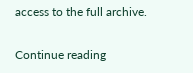access to the full archive.

Continue reading